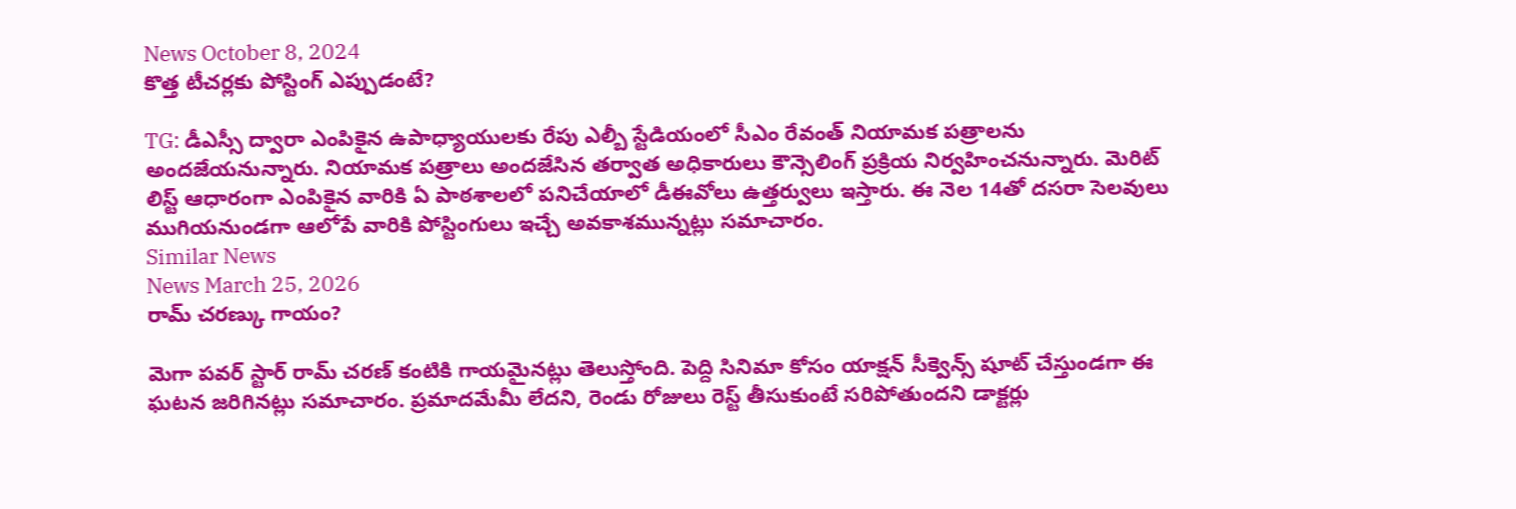News October 8, 2024
కొత్త టీచర్లకు పోస్టింగ్ ఎప్పుడంటే?

TG: డీఎస్సీ ద్వారా ఎంపికైన ఉపాధ్యాయులకు రేపు ఎల్బీ స్టేడియంలో సీఎం రేవంత్ నియామక పత్రాలను అందజేయనున్నారు. నియామక పత్రాలు అందజేసిన తర్వాత అధికారులు కౌన్సెలింగ్ ప్రక్రియ నిర్వహించనున్నారు. మెరిట్ లిస్ట్ ఆధారంగా ఎంపికైన వారికి ఏ పాఠశాలలో పనిచేయాలో డీఈవోలు ఉత్తర్వులు ఇస్తారు. ఈ నెల 14తో దసరా సెలవులు ముగియనుండగా ఆలోపే వారికి పోస్టింగులు ఇచ్చే అవకాశమున్నట్లు సమాచారం.
Similar News
News March 25, 2026
రామ్ చరణ్కు గాయం?

మెగా పవర్ స్టార్ రామ్ చరణ్ కంటికి గాయమైనట్లు తెలుస్తోంది. పెద్ది సినిమా కోసం యాక్షన్ సీక్వెన్స్ షూట్ చేస్తుండగా ఈ ఘటన జరిగినట్లు సమాచారం. ప్రమాదమేమీ లేదని, రెండు రోజులు రెస్ట్ తీసుకుంటే సరిపోతుందని డాక్టర్లు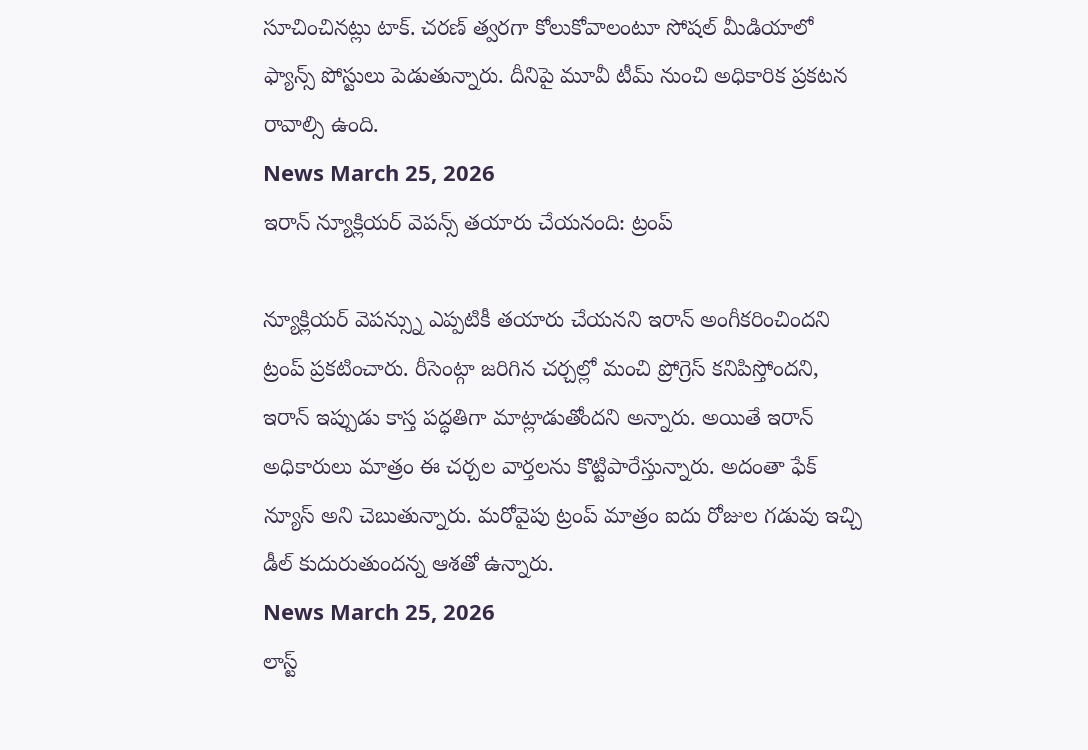సూచించినట్లు టాక్. చరణ్ త్వరగా కోలుకోవాలంటూ సోషల్ మీడియాలో ఫ్యాన్స్ పోస్టులు పెడుతున్నారు. దీనిపై మూవీ టీమ్ నుంచి అధికారిక ప్రకటన రావాల్సి ఉంది.
News March 25, 2026
ఇరాన్ న్యూక్లియర్ వెపన్స్ తయారు చేయనంది: ట్రంప్

న్యూక్లియర్ వెపన్స్ను ఎప్పటికీ తయారు చేయనని ఇరాన్ అంగీకరించిందని ట్రంప్ ప్రకటించారు. రీసెంట్గా జరిగిన చర్చల్లో మంచి ప్రోగ్రెస్ కనిపిస్తోందని, ఇరాన్ ఇప్పుడు కాస్త పద్ధతిగా మాట్లాడుతోందని అన్నారు. అయితే ఇరాన్ అధికారులు మాత్రం ఈ చర్చల వార్తలను కొట్టిపారేస్తున్నారు. అదంతా ఫేక్ న్యూస్ అని చెబుతున్నారు. మరోవైపు ట్రంప్ మాత్రం ఐదు రోజుల గడువు ఇచ్చి డీల్ కుదురుతుందన్న ఆశతో ఉన్నారు.
News March 25, 2026
లాస్ట్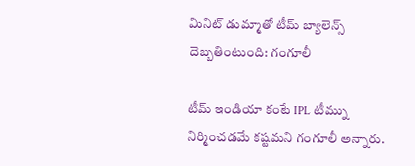మినిట్ డుమ్మాతో టీమ్ బ్యాలెన్స్ దెబ్బతింటుంది: గంగూలీ

టీమ్ ఇండియా కంటే IPL టీమ్ను నిర్మించడమే కష్టమని గంగూలీ అన్నారు.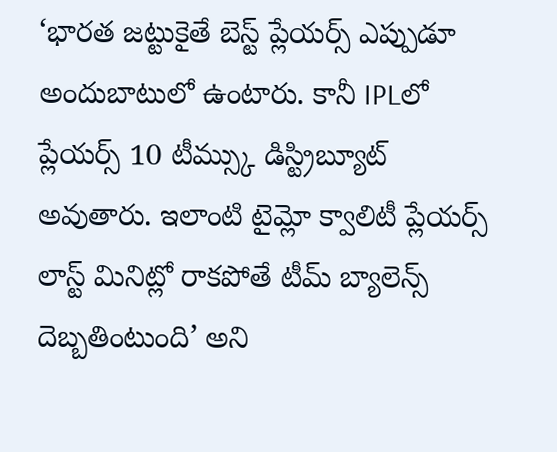‘భారత జట్టుకైతే బెస్ట్ ప్లేయర్స్ ఎప్పుడూ అందుబాటులో ఉంటారు. కానీ IPLలో ప్లేయర్స్ 10 టీమ్స్కు డిస్ట్రిబ్యూట్ అవుతారు. ఇలాంటి టైమ్లో క్వాలిటీ ప్లేయర్స్ లాస్ట్ మినిట్లో రాకపోతే టీమ్ బ్యాలెన్స్ దెబ్బతింటుంది’ అని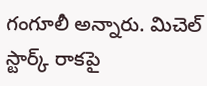గంగూలీ అన్నారు. మిచెల్ స్టార్క్ రాకపై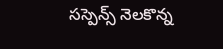సస్పెన్స్ నెలకొన్న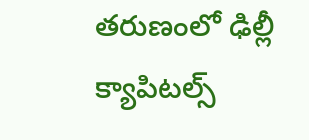తరుణంలో ఢిల్లీ క్యాపిటల్స్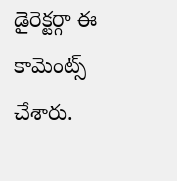డైరెక్టర్గా ఈ కామెంట్స్ చేశారు.